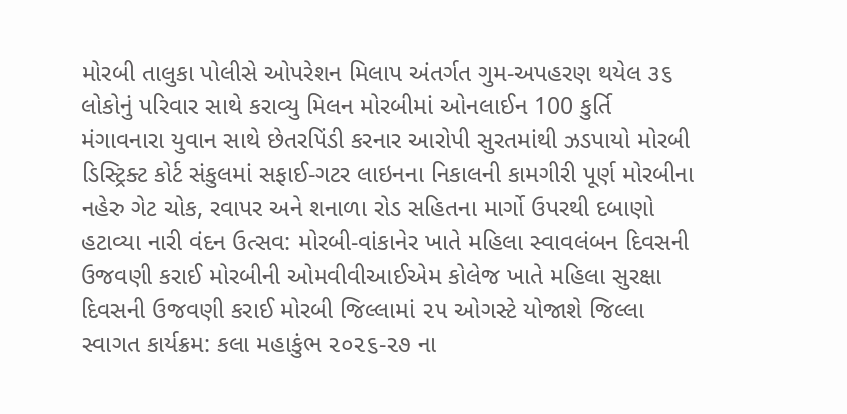મોરબી તાલુકા પોલીસે ઓપરેશન મિલાપ અંતર્ગત ગુમ-અપહરણ થયેલ ૩૬ લોકોનું પરિવાર સાથે કરાવ્યુ મિલન મોરબીમાં ઓનલાઈન 100 કુર્તિ મંગાવનારા યુવાન સાથે છેતરપિંડી કરનાર આરોપી સુરતમાંથી ઝડપાયો મોરબી ડિસ્ટ્રિક્ટ કોર્ટ સંકુલમાં સફાઈ-ગટર લાઇનના નિકાલની કામગીરી પૂર્ણ મોરબીના નહેરુ ગેટ ચોક, રવાપર અને શનાળા રોડ સહિતના માર્ગો ઉપરથી દબાણો હટાવ્યા નારી વંદન ઉત્સવ: મોરબી-વાંકાનેર ખાતે મહિલા સ્વાવલંબન દિવસની ઉજવણી કરાઈ મોરબીની ઓમવીવીઆઈએમ કોલેજ ખાતે મહિલા સુરક્ષા દિવસની ઉજવણી કરાઈ મોરબી જિલ્લામાં ૨૫ ઓગસ્ટે યોજાશે જિલ્લા સ્વાગત કાર્યક્રમ: કલા મહાકુંભ ૨૦૨૬-૨૭ ના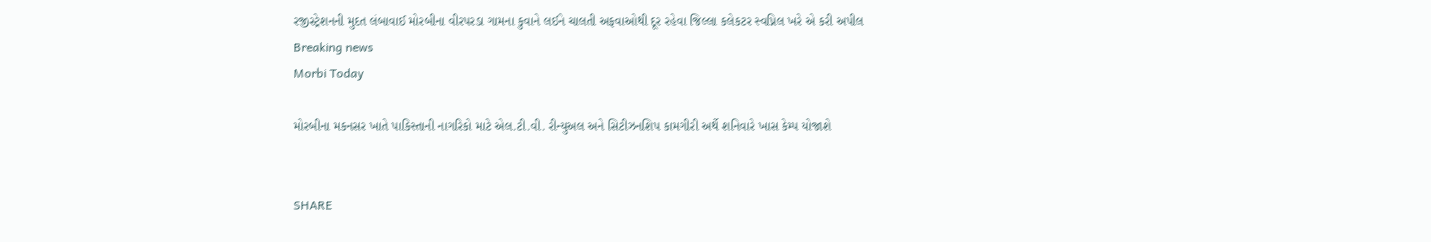રજીસ્ટ્રેશનની મુદત લંબાવાઈ મોરબીના વીરપરડા ગામના કુવાને લઈને ચાલતી અફવાઓથી દૂર રહેવા જિલ્લા કલેકટર સ્વપ્નિલ ખરે એ કરી અપીલ
Breaking news
Morbi Today

મોરબીના મકનસર ખાતે પાકિસ્તાની નાગરિકો માટે એલ.ટી.વી. રીન્યુઅલ અને સિટીઝનશિપ કામગીરી અર્થે શનિવારે ખાસ કેમ્પ યોજાશે


SHARE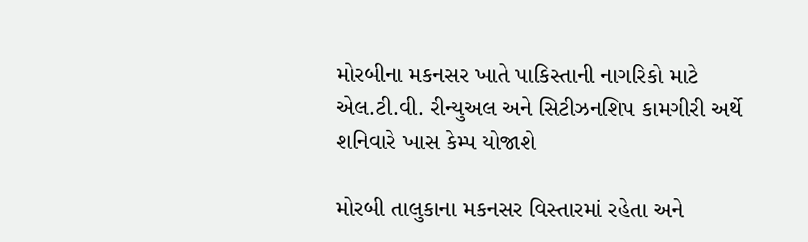મોરબીના મકનસર ખાતે પાકિસ્તાની નાગરિકો માટે એલ.ટી.વી. રીન્યુઅલ અને સિટીઝનશિપ કામગીરી અર્થે શનિવારે ખાસ કેમ્પ યોજાશે

મોરબી તાલુકાના મકનસર વિસ્તારમાં રહેતા અને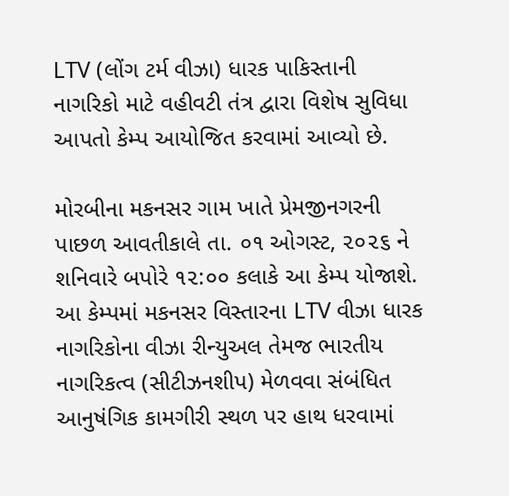LTV (લોંગ ટર્મ વીઝા) ધારક પાકિસ્તાની નાગરિકો માટે વહીવટી તંત્ર દ્વારા વિશેષ સુવિધા આપતો કેમ્પ આયોજિત કરવામાં આવ્યો છે.

મોરબીના મકનસર ગામ ખાતે પ્રેમજીનગરની પાછળ આવતીકાલે તા. ૦૧ ઓગસ્ટ, ૨૦૨૬ ને શનિવારે બપોરે ૧૨:૦૦ કલાકે આ કેમ્પ યોજાશે. આ કેમ્પમાં મકનસર વિસ્તારના LTV વીઝા ધારક નાગરિકોના વીઝા રીન્યુઅલ તેમજ ભારતીય નાગરિકત્વ (સીટીઝનશીપ) મેળવવા સંબંધિત આનુષંગિક કામગીરી સ્થળ પર હાથ ધરવામાં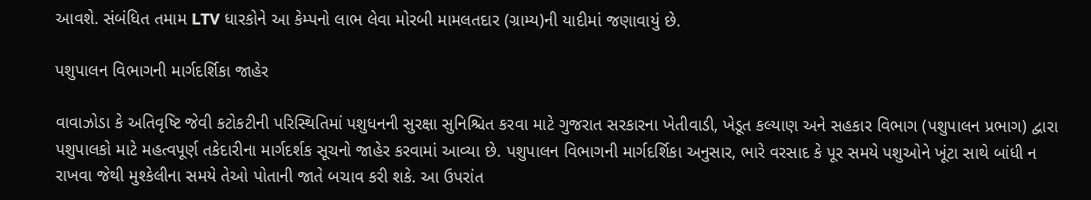આવશે. સંબંધિત તમામ LTV ધારકોને આ કેમ્પનો લાભ લેવા મોરબી મામલતદાર (ગ્રામ્ય)ની યાદીમાં જણાવાયું છે.

પશુપાલન વિભાગની માર્ગદર્શિકા જાહેર

વાવાઝોડા કે અતિવૃષ્ટિ જેવી કટોકટીની પરિસ્થિતિમાં પશુધનની સુરક્ષા સુનિશ્ચિત કરવા માટે ગુજરાત સરકારના ખેતીવાડી, ખેડૂત કલ્યાણ અને સહકાર વિભાગ (પશુપાલન પ્રભાગ) દ્વારા પશુપાલકો માટે મહત્વપૂર્ણ તકેદારીના માર્ગદર્શક સૂચનો જાહેર કરવામાં આવ્યા છે. પશુપાલન વિભાગની માર્ગદર્શિકા અનુસાર, ભારે વરસાદ કે પૂર સમયે પશુઓને ખૂંટા સાથે બાંધી ન રાખવા જેથી મુશ્કેલીના સમયે તેઓ પોતાની જાતે બચાવ કરી શકે. આ ઉપરાંત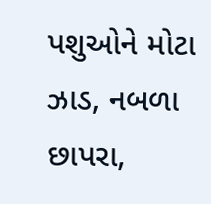પશુઓને મોટા ઝાડ, નબળા છાપરા,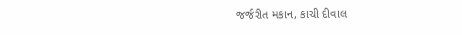જર્જરીત મકાન, કાચી દીવાલ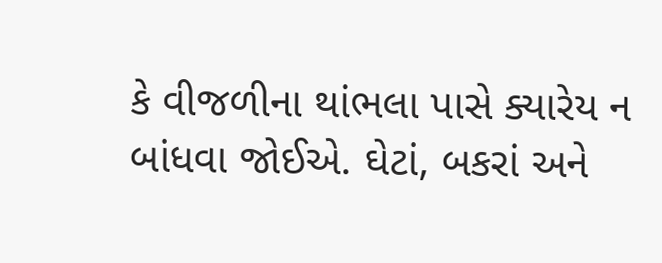કે વીજળીના થાંભલા પાસે ક્યારેય ન બાંધવા જોઈએ. ઘેટાં, બકરાં અને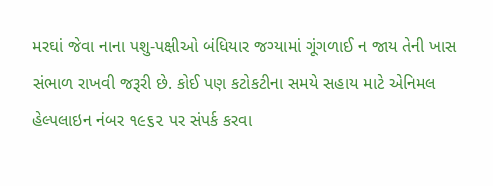મરઘાં જેવા નાના પશુ-પક્ષીઓ બંધિયાર જગ્યામાં ગૂંગળાઈ ન જાય તેની ખાસ સંભાળ રાખવી જરૂરી છે. કોઈ પણ કટોકટીના સમયે સહાય માટે એનિમલ હેલ્પલાઇન નંબર ૧૯૬૨ પર સંપર્ક કરવા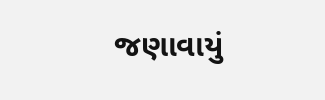જણાવાયું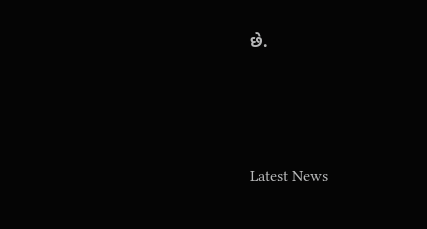છે.






Latest News